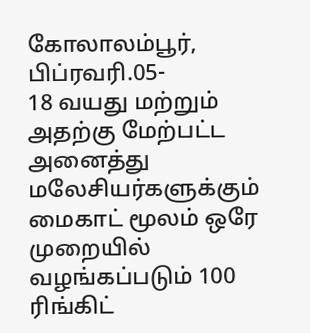கோலாலம்பூர், பிப்ரவரி.05-
18 வயது மற்றும் அதற்கு மேற்பட்ட அனைத்து மலேசியர்களுக்கும் மைகாட் மூலம் ஒரே முறையில் வழங்கப்படும் 100 ரிங்கிட்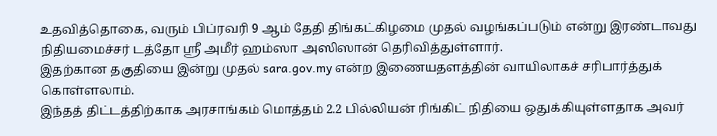உதவித்தொகை, வரும் பிப்ரவரி 9 ஆம் தேதி திங்கட்கிழமை முதல் வழங்கப்படும் என்று இரண்டாவது நிதியமைச்சர் டத்தோ ஶ்ரீ அமீர் ஹம்ஸா அஸிஸான் தெரிவித்துள்ளார்.
இதற்கான தகுதியை இன்று முதல் sara.gov.my என்ற இணையதளத்தின் வாயிலாகச் சரிபார்த்துக் கொள்ளலாம்.
இந்தத் திட்டத்திற்காக அரசாங்கம் மொத்தம் 2.2 பில்லியன் ரிங்கிட் நிதியை ஒதுக்கியுள்ளதாக அவர்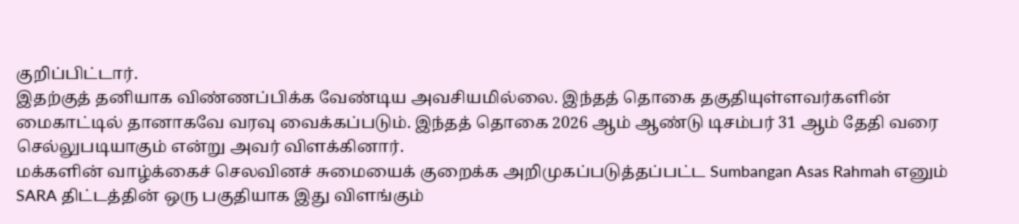குறிப்பிட்டார்.
இதற்குத் தனியாக விண்ணப்பிக்க வேண்டிய அவசியமில்லை. இந்தத் தொகை தகுதியுள்ளவர்களின் மைகாட்டில் தானாகவே வரவு வைக்கப்படும். இந்தத் தொகை 2026 ஆம் ஆண்டு டிசம்பர் 31 ஆம் தேதி வரை செல்லுபடியாகும் என்று அவர் விளக்கினார்.
மக்களின் வாழ்க்கைச் செலவினச் சுமையைக் குறைக்க அறிமுகப்படுத்தப்பட்ட Sumbangan Asas Rahmah எனும் SARA திட்டத்தின் ஒரு பகுதியாக இது விளங்கும்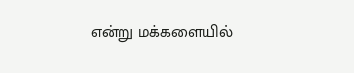என்று மக்களையில்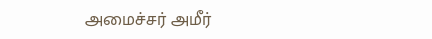அமைச்சர் அமீர்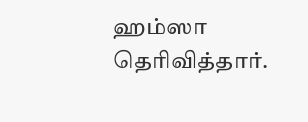ஹம்ஸா தெரிவித்தார்.